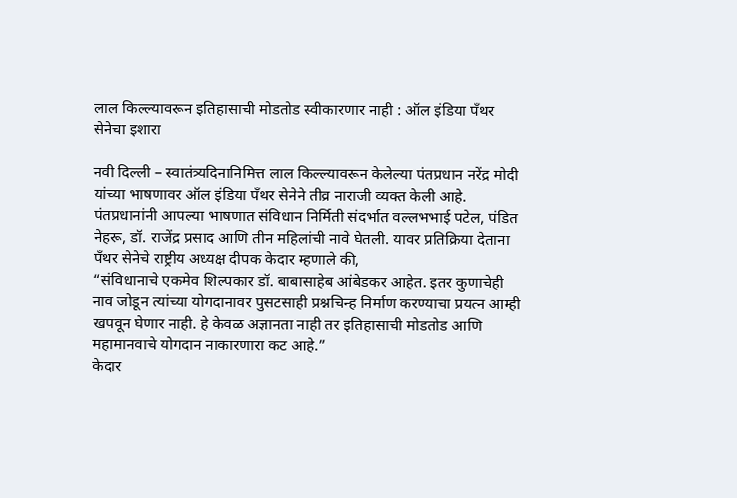लाल किल्ल्यावरून इतिहासाची मोडतोड स्वीकारणार नाही : ऑल इंडिया पँथर सेनेचा इशारा

नवी दिल्ली – स्वातंत्र्यदिनानिमित्त लाल किल्ल्यावरून केलेल्या पंतप्रधान नरेंद्र मोदी यांच्या भाषणावर ऑल इंडिया पँथर सेनेने तीव्र नाराजी व्यक्त केली आहे.
पंतप्रधानांनी आपल्या भाषणात संविधान निर्मिती संदर्भात वल्लभभाई पटेल, पंडित नेहरू, डॉ. राजेंद्र प्रसाद आणि तीन महिलांची नावे घेतली. यावर प्रतिक्रिया देताना पँथर सेनेचे राष्ट्रीय अध्यक्ष दीपक केदार म्हणाले की,
“संविधानाचे एकमेव शिल्पकार डॉ. बाबासाहेब आंबेडकर आहेत. इतर कुणाचेही नाव जोडून त्यांच्या योगदानावर पुसटसाही प्रश्नचिन्ह निर्माण करण्याचा प्रयत्न आम्ही खपवून घेणार नाही. हे केवळ अज्ञानता नाही तर इतिहासाची मोडतोड आणि महामानवाचे योगदान नाकारणारा कट आहे.”
केदार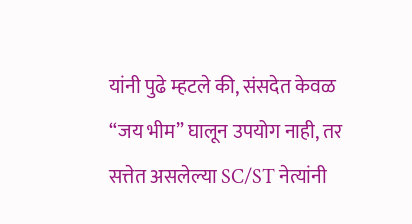यांनी पुढे म्हटले की, संसदेत केवळ “जय भीम” घालून उपयोग नाही, तर सत्तेत असलेल्या SC/ST नेत्यांनी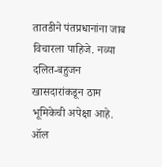तातडीने पंतप्रधानांना जाब विचारला पाहिजे. नव्या दलित-बहुजन खासदारांकडून ठाम भूमिकेची अपेक्षा आहे.
ऑल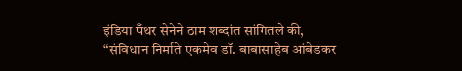इंडिया पँथर सेनेने ठाम शब्दांत सांगितले की,
“संविधान निर्माते एकमेव डॉ. बाबासाहेब आंबेडकर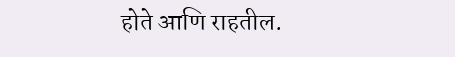होते आणि राहतील.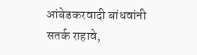आंबेडकरवादी बांधवांनी सतर्क राहावे,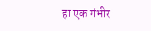हा एक गंभीर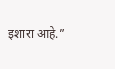इशारा आहे.”